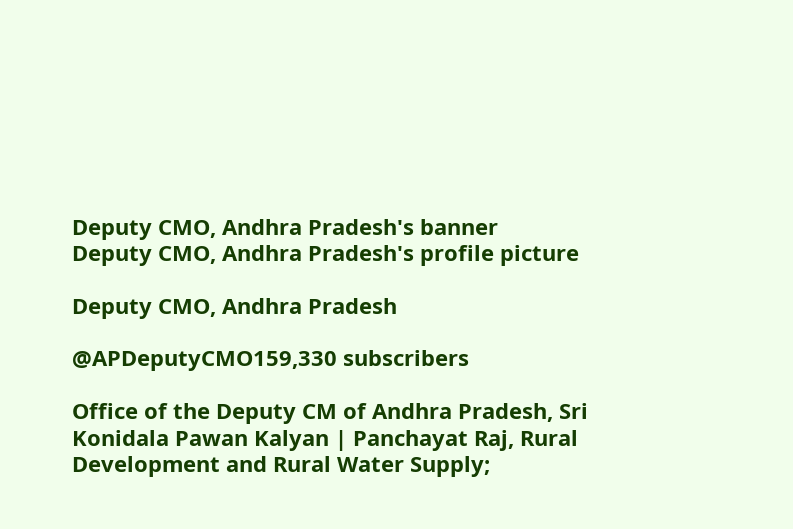Deputy CMO, Andhra Pradesh's banner
Deputy CMO, Andhra Pradesh's profile picture

Deputy CMO, Andhra Pradesh

@APDeputyCMO159,330 subscribers

Office of the Deputy CM of Andhra Pradesh, Sri Konidala Pawan Kalyan | Panchayat Raj, Rural Development and Rural Water Supply;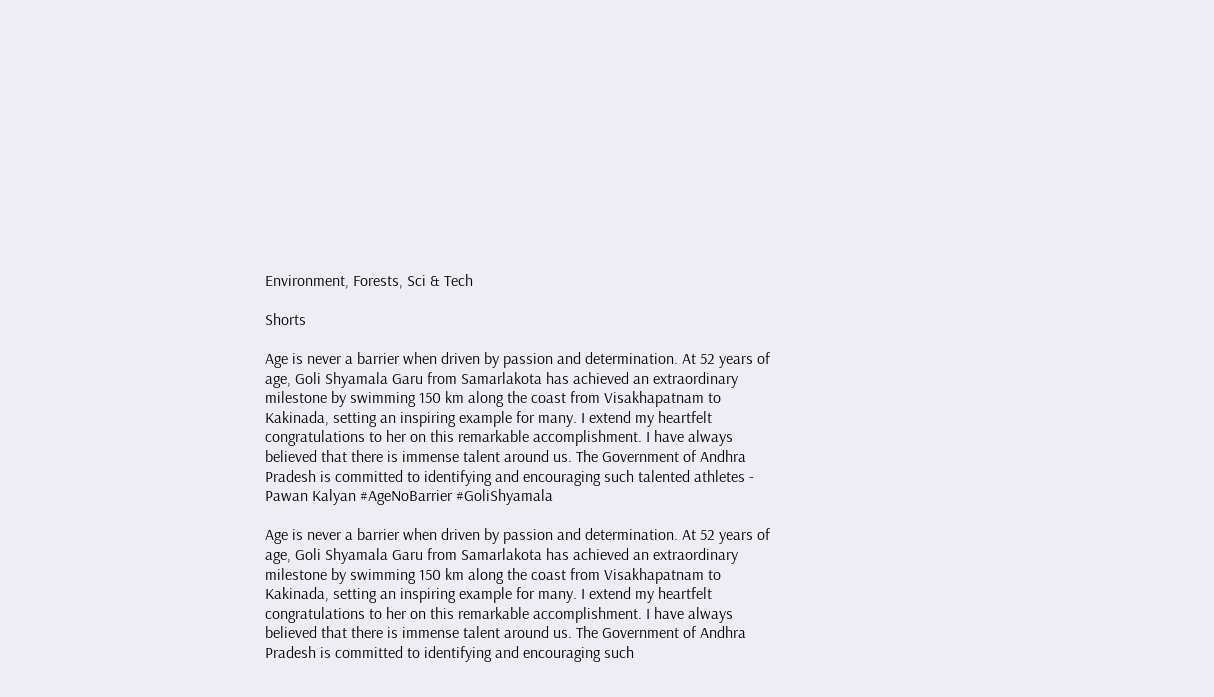Environment, Forests, Sci & Tech

Shorts

Age is never a barrier when driven by passion and determination. At 52 years of age, Goli Shyamala Garu from Samarlakota has achieved an extraordinary milestone by swimming 150 km along the coast from Visakhapatnam to Kakinada, setting an inspiring example for many. I extend my heartfelt congratulations to her on this remarkable accomplishment. I have always believed that there is immense talent around us. The Government of Andhra Pradesh is committed to identifying and encouraging such talented athletes - Pawan Kalyan #AgeNoBarrier #GoliShyamala

Age is never a barrier when driven by passion and determination. At 52 years of age, Goli Shyamala Garu from Samarlakota has achieved an extraordinary milestone by swimming 150 km along the coast from Visakhapatnam to Kakinada, setting an inspiring example for many. I extend my heartfelt congratulations to her on this remarkable accomplishment. I have always believed that there is immense talent around us. The Government of Andhra Pradesh is committed to identifying and encouraging such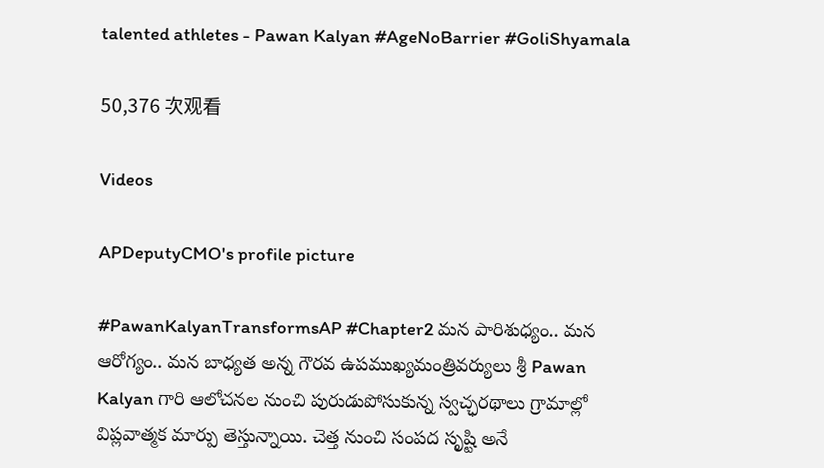talented athletes - Pawan Kalyan #AgeNoBarrier #GoliShyamala

50,376 次观看

Videos

APDeputyCMO's profile picture

#PawanKalyanTransformsAP #Chapter2 మన పారిశుధ్యం.. మన ఆరోగ్యం.. మన బాధ్యత అన్న గౌరవ ఉపముఖ్యమంత్రివర్యులు శ్రీ Pawan Kalyan గారి ఆలోచనల నుంచి పురుడుపోసుకున్న స్వచ్ఛరథాలు గ్రామాల్లో విప్లవాత్మక మార్పు తెస్తున్నాయి. చెత్త నుంచి సంపద సృష్టి అనే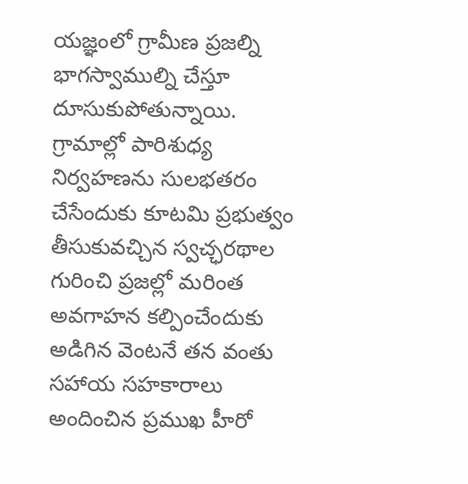యజ్ఞంలో గ్రామీణ ప్రజల్ని భాగస్వాముల్ని చేస్తూ దూసుకుపోతున్నాయి. గ్రామాల్లో పారిశుధ్య నిర్వహణను సులభతరం చేసేందుకు కూటమి ప్రభుత్వం తీసుకువచ్చిన స్వచ్ఛరథాల గురించి ప్రజల్లో మరింత అవగాహన కల్పించేందుకు అడిగిన వెంటనే తన వంతు సహాయ సహకారాలు అందించిన ప్రముఖ హీరో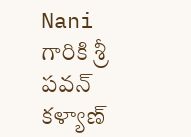Nani గారికి శ్రీ పవన్ కళ్యాణ్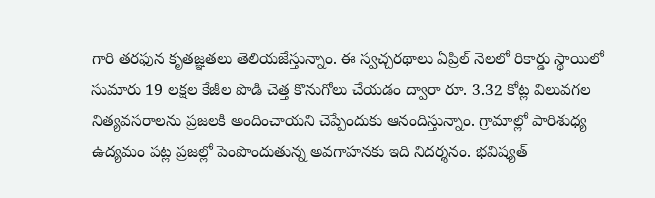గారి తరఫున కృతజ్ఞతలు తెలియజేస్తున్నాం. ఈ స్వచ్చరథాలు ఏప్రిల్ నెలలో రికార్డు స్థాయిలో సుమారు 19 లక్షల కేజీల పొడి చెత్త కొనుగోలు చేయడం ద్వారా రూ. 3.32 కోట్ల విలువగల నిత్యవసరాలను ప్రజలకి అందించాయని చెప్పేందుకు ఆనందిస్తున్నాం. గ్రామాల్లో పారిశుధ్య ఉద్యమం పట్ల ప్రజల్లో పెంపొందుతున్న అవగాహనకు ఇది నిదర్శనం. భవిష్యత్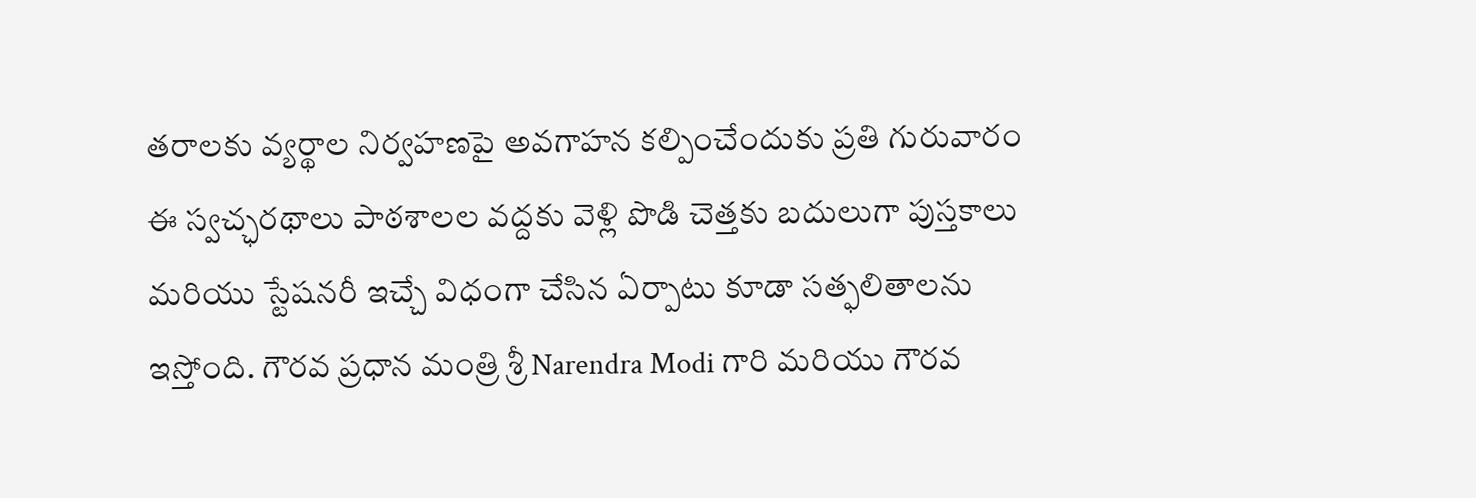తరాలకు వ్యర్థాల నిర్వహణపై అవగాహన కల్పించేందుకు ప్రతి గురువారం ఈ స్వచ్ఛరథాలు పాఠశాలల వద్దకు వెళ్లి పొడి చెత్తకు బదులుగా పుస్తకాలు మరియు స్టేషనరీ ఇచ్చే విధంగా చేసిన ఏర్పాటు కూడా సత్ఫలితాలను ఇస్తోంది. గౌరవ ప్రధాన మంత్రి శ్రీ Narendra Modi గారి మరియు గౌరవ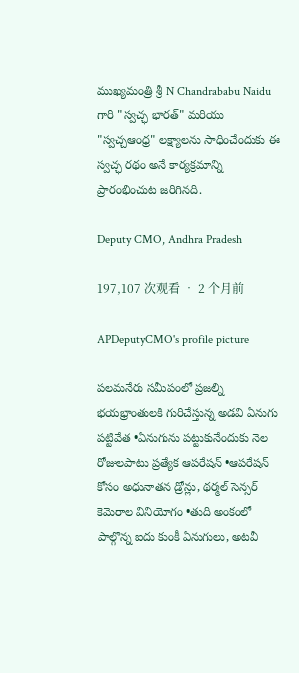ముఖ్యమంత్రి శ్రీ N Chandrababu Naidu గారి "స్వచ్ఛ భారత్" మరియు "స్వచ్చఆంధ్ర" లక్ష్యాలను సాధించేందుకు ఈ స్వచ్ఛ రథం అనే కార్యక్రమాన్ని ప్రారంభించుట జరిగినది.

Deputy CMO, Andhra Pradesh

197,107 次观看 • 2 个月前

APDeputyCMO's profile picture

పలమనేరు సమీపంలో ప్రజల్ని భయభ్రాంతులకి గురిచేస్తున్న అడవి ఏనుగు పట్టివేత •ఏనుగును పట్టుకునేందుకు నెల రోజులపాటు ప్రత్యేక ఆపరేషన్ •ఆపరేషన్ కోసం అధునాతన డ్రోన్లు, థర్మల్ సెన్సర్ కెమెరాల వినియోగం •తుది అంకంలో పాల్గొన్న ఐదు కుంకీ ఏనుగులు, అటవీ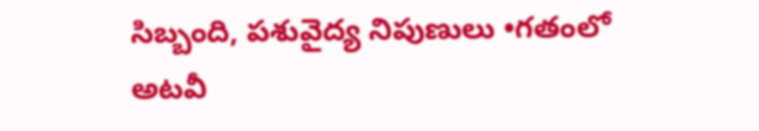సిబ్బంది, పశువైద్య నిపుణులు •గతంలో అటవీ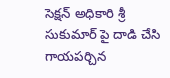సెక్షన్ అధికారి శ్రీ సుకుమార్ పై దాడి చేసి గాయపర్చిన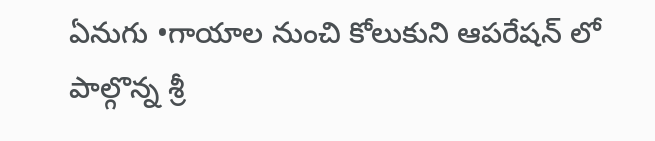ఏనుగు •గాయాల నుంచి కోలుకుని ఆపరేషన్ లో పాల్గొన్న శ్రీ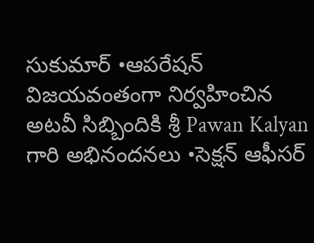సుకుమార్ •ఆపరేషన్ విజయవంతంగా నిర్వహించిన అటవీ సిబ్బిందికి శ్రీ Pawan Kalyan గారి అభినందనలు •సెక్షన్ ఆఫీసర్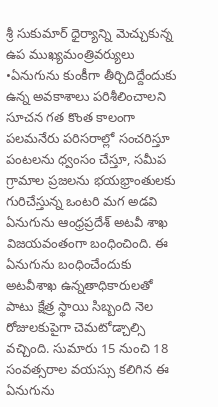శ్రీ సుకుమార్ ధైర్యాన్ని మెచ్చుకున్న ఉప ముఖ్యమంత్రివర్యులు •ఏనుగును కుంకీగా తీర్చిదిద్దేందుకు ఉన్న అవకాశాలు పరిశీలించాలని సూచన గత కొంత కాలంగా పలమనేరు పరిసరాల్లో సంచరిస్తూ పంటలను ధ్వంసం చేస్తూ, సమీప గ్రామాల ప్రజలను భయభ్రాంతులకు గురిచేస్తున్న ఒంటరి మగ అడవి ఏనుగును ఆంధ్రప్రదేశ్ అటవీ శాఖ విజయవంతంగా బంధించింది. ఈ ఏనుగును బంధించేందుకు అటవీశాఖ ఉన్నతాధికారులతో పాటు క్షేత్ర స్థాయి సిబ్బంది నెల రోజులకుపైగా చెమటోడ్చాల్సి వచ్చింది. సుమారు 15 నుంచి 18 సంవత్సరాల వయస్సు కలిగిన ఈ ఏనుగును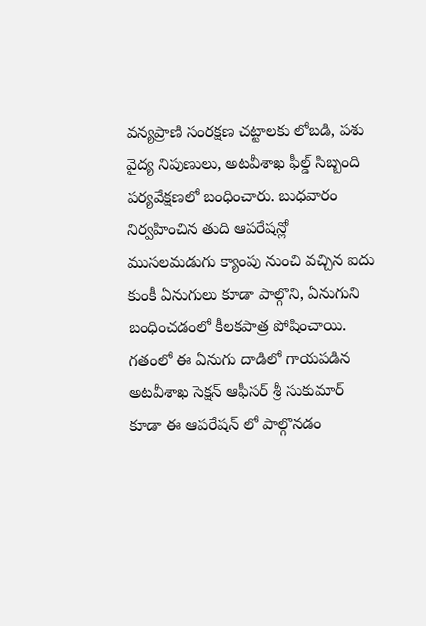వన్యప్రాణి సంరక్షణ చట్టాలకు లోబడి, పశు వైద్య నిపుణులు, అటవీశాఖ ఫీల్డ్ సిబ్బంది పర్యవేక్షణలో బంధించారు. బుధవారం నిర్వహించిన తుది ఆపరేషన్లో ముసలమడుగు క్యాంపు నుంచి వచ్చిన ఐదు కుంకీ ఏనుగులు కూడా పాల్గొని, ఏనుగుని బంధించడంలో కీలకపాత్ర పోషించాయి. గతంలో ఈ ఏనుగు దాడిలో గాయపడిన అటవీశాఖ సెక్షన్ ఆఫీసర్ శ్రీ సుకుమార్ కూడా ఈ ఆపరేషన్ లో పాల్గొనడం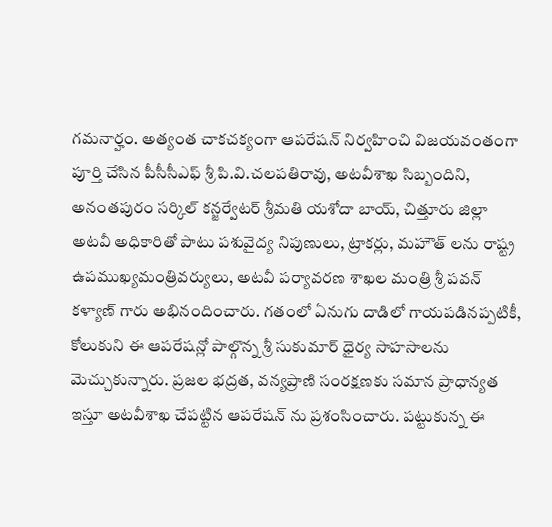గమనార్హం. అత్యంత చాకచక్యంగా ఆపరేషన్ నిర్వహించి విజయవంతంగా పూర్తి చేసిన పీసీసీఎఫ్ శ్రీ పి.వి.చలపతిరావు, అటవీశాఖ సిబ్బందిని, అనంతపురం సర్కిల్ కన్జర్వేటర్ శ్రీమతి యశోదా బాయ్, చిత్తూరు జిల్లా అటవీ అధికారితో పాటు పశువైద్య నిపుణులు, ట్రాకర్లు, మహౌత్ లను రాష్ట్ర ఉపముఖ్యమంత్రివర్యులు, అటవీ పర్యావరణ శాఖల మంత్రి శ్రీ పవన్ కళ్యాణ్ గారు అభినందించారు. గతంలో ఏనుగు దాడిలో గాయపడినప్పటికీ, కోలుకుని ఈ ఆపరేషన్లో పాల్గొన్న శ్రీ సుకుమార్ ధైర్య సాహసాలను మెచ్చుకున్నారు. ప్రజల భద్రత, వన్యప్రాణి సంరక్షణకు సమాన ప్రాధాన్యత ఇస్తూ అటవీశాఖ చేపట్టిన ఆపరేషన్ ను ప్రశంసించారు. పట్టుకున్న ఈ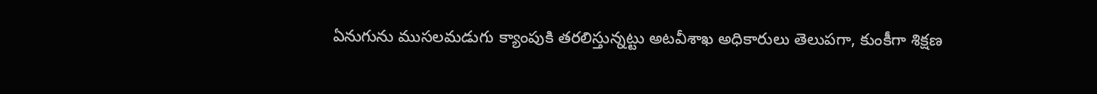ఏనుగును ముసలమడుగు క్యాంపుకి తరలిస్తున్నట్టు అటవీశాఖ అధికారులు తెలుపగా, కుంకీగా శిక్షణ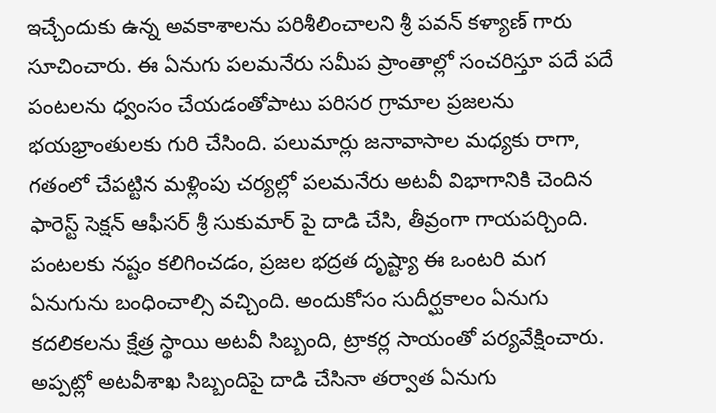ఇచ్చేందుకు ఉన్న అవకాశాలను పరిశీలించాలని శ్రీ పవన్ కళ్యాణ్ గారు సూచించారు. ఈ ఏనుగు పలమనేరు సమీప ప్రాంతాల్లో సంచరిస్తూ పదే పదే పంటలను ధ్వంసం చేయడంతోపాటు పరిసర గ్రామాల ప్రజలను భయభ్రాంతులకు గురి చేసింది. పలుమార్లు జనావాసాల మధ్యకు రాగా, గతంలో చేపట్టిన మళ్లింపు చర్యల్లో పలమనేరు అటవీ విభాగానికి చెందిన ఫారెస్ట్ సెక్షన్ ఆఫీసర్ శ్రీ సుకుమార్ పై దాడి చేసి, తీవ్రంగా గాయపర్చింది. పంటలకు నష్టం కలిగించడం, ప్రజల భద్రత దృష్ట్యా ఈ ఒంటరి మగ ఏనుగును బంధించాల్సి వచ్చింది. అందుకోసం సుదీర్ఘకాలం ఏనుగు కదలికలను క్షేత్ర స్థాయి అటవీ సిబ్బంది, ట్రాకర్ల సాయంతో పర్యవేక్షించారు. అప్పట్లో అటవీశాఖ సిబ్బందిపై దాడి చేసినా తర్వాత ఏనుగు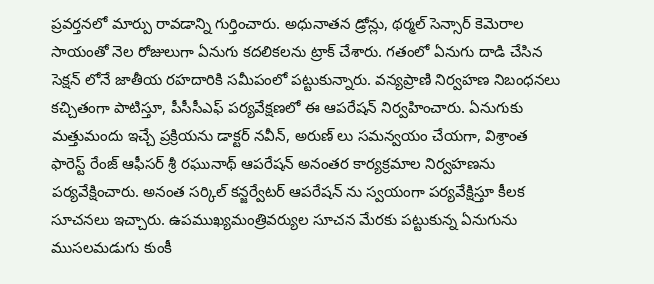ప్రవర్తనలో మార్పు రావడాన్ని గుర్తించారు. అధునాతన డ్రోన్లు, థర్మల్ సెన్సార్ కెమెరాల సాయంతో నెల రోజులుగా ఏనుగు కదలికలను ట్రాక్ చేశారు. గతంలో ఏనుగు దాడి చేసిన సెక్షన్ లోనే జాతీయ రహదారికి సమీపంలో పట్టుకున్నారు. వన్యప్రాణి నిర్వహణ నిబంధనలు కచ్చితంగా పాటిస్తూ, పీసీసీఎఫ్ పర్యవేక్షణలో ఈ ఆపరేషన్ నిర్వహించారు. ఏనుగుకు మత్తుమందు ఇచ్చే ప్రక్రియను డాక్టర్ నవీన్, అరుణ్ లు సమన్వయం చేయగా, విశ్రాంత ఫారెస్ట్ రేంజ్ ఆఫీసర్ శ్రీ రఘునాథ్ ఆపరేషన్ అనంతర కార్యక్రమాల నిర్వహణను పర్యవేక్షించారు. అనంత సర్కిల్ కన్జర్వేటర్ ఆపరేషన్ ను స్వయంగా పర్యవేక్షిస్తూ కీలక సూచనలు ఇచ్చారు. ఉపముఖ్యమంత్రివర్యుల సూచన మేరకు పట్టుకున్న ఏనుగును ముసలమడుగు కుంకీ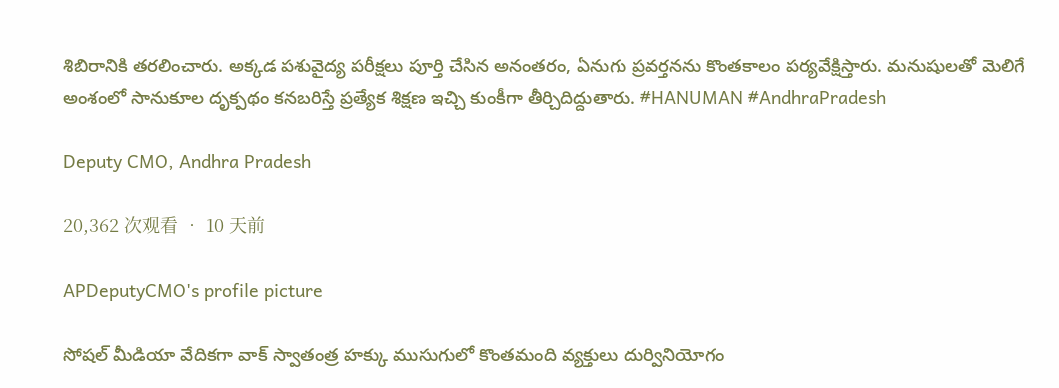శిబిరానికి తరలించారు. అక్కడ పశువైద్య పరీక్షలు పూర్తి చేసిన అనంతరం, ఏనుగు ప్రవర్తనను కొంతకాలం పర్యవేక్షిస్తారు. మనుషులతో మెలిగే అంశంలో సానుకూల దృక్పథం కనబరిస్తే ప్రత్యేక శిక్షణ ఇచ్చి కుంకీగా తీర్చిదిద్దుతారు. #HANUMAN #AndhraPradesh

Deputy CMO, Andhra Pradesh

20,362 次观看 • 10 天前

APDeputyCMO's profile picture

సోషల్ మీడియా వేదికగా వాక్ స్వాతంత్ర హక్కు ముసుగులో కొంతమంది వ్యక్తులు దుర్వినియోగం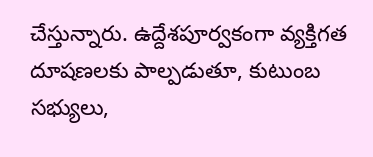చేస్తున్నారు. ఉద్దేశపూర్వకంగా వ్యక్తిగత దూషణలకు పాల్పడుతూ, కుటుంబ సభ్యులు,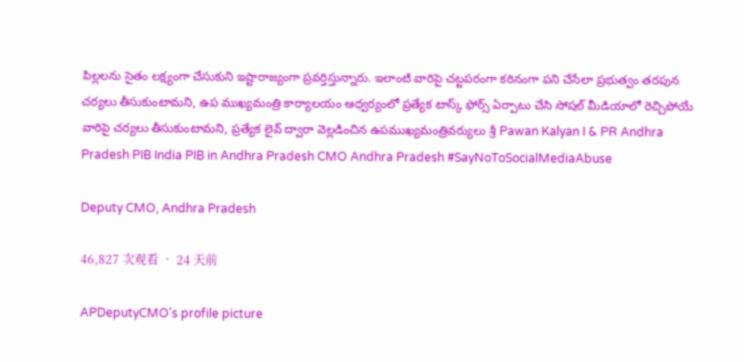పిల్లలను సైతం లక్ష్యంగా చేసుకుని ఇష్టారాజ్యంగా ప్రవర్తిస్తున్నారు. ఇలాంటి వారిపై చట్టపరంగా కఠినంగా పని చేసేలా ప్రభుత్వం తరపున చర్యలు తీసుకుంటామని, ఉప ముఖ్యమంత్రి కార్యాలయం ఆధ్వర్యంలో ప్రత్యేక టాస్క్ ఫోర్స్ ఏర్పాటు చేసి సోషల్ మీడియాలో రెచ్చిపోయే వారిపై చర్యలు తీసుకుంటామని, ప్రత్యేక లైవ్ ద్వారా వెల్లడించిన ఉపముఖ్యమంత్రివర్యులు శ్రీ Pawan Kalyan I & PR Andhra Pradesh PIB India PIB in Andhra Pradesh CMO Andhra Pradesh #SayNoToSocialMediaAbuse

Deputy CMO, Andhra Pradesh

46,827 次观看 • 24 天前

APDeputyCMO's profile picture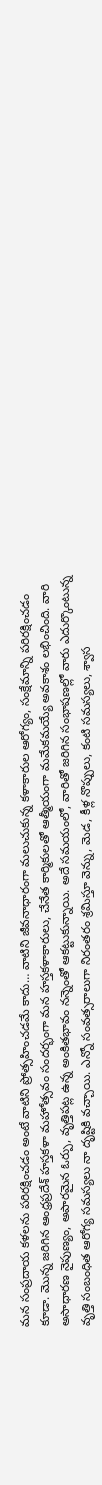మన సంప్రదాయ కళలను పరిరక్షించడం అంటే వాటిని ప్రోత్సహించడమే కాదు… వాటిని జీవనాధారంగా మలుచుకున్న కళాకారుల ఆరోగ్యం, సంక్షేమాన్ని పరిరక్షించడం కూడా. మొన్న జరిగిన ఆంధ్రప్రదేశ్ హస్తకళా మహోత్సవం సందర్భంగా మన హస్తకళాకారులు, చేనేత కార్మికులతో ఆత్మీయంగా మమేకమయ్యే అవకాశం లభించింది. వారి అసాధారణ నైపుణ్యం, అపారమైన ఓర్పు, వృత్తిపట్ల ఉన్న అంకితభావం నన్నెంతో ఆకట్టుకున్నాయి. అదే సమయంలో, వారితో జరిగిన సంభాషణల్లో వారు ఎదుర్కొంటున్న వృత్తి సంబంధిత ఆరోగ్య సమస్యలు నా దృష్టికి వచ్చాయి. ఎన్నో సంవత్సరాలుగా నిరంతరం శ్రమిస్తూ వెన్ను, మెడ, కీళ్ల నొప్పులు, కంటి సమస్యలు, శ్వాస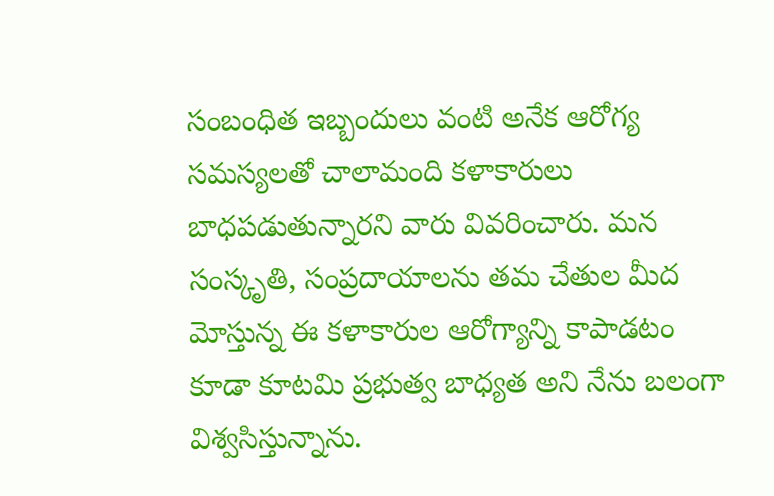సంబంధిత ఇబ్బందులు వంటి అనేక ఆరోగ్య సమస్యలతో చాలామంది కళాకారులు బాధపడుతున్నారని వారు వివరించారు. మన సంస్కృతి, సంప్రదాయాలను తమ చేతుల మీద మోస్తున్న ఈ కళాకారుల ఆరోగ్యాన్ని కాపాడటం కూడా కూటమి ప్రభుత్వ బాధ్యత అని నేను బలంగా విశ్వసిస్తున్నాను.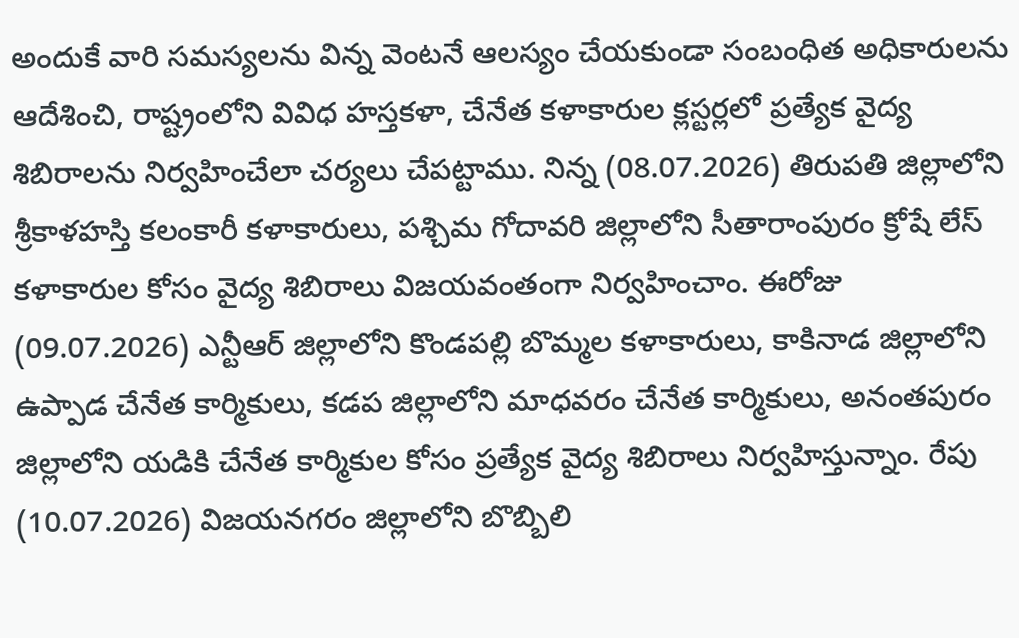అందుకే వారి సమస్యలను విన్న వెంటనే ఆలస్యం చేయకుండా సంబంధిత అధికారులను ఆదేశించి, రాష్ట్రంలోని వివిధ హస్తకళా, చేనేత కళాకారుల క్లస్టర్లలో ప్రత్యేక వైద్య శిబిరాలను నిర్వహించేలా చర్యలు చేపట్టాము. నిన్న (08.07.2026) తిరుపతి జిల్లాలోని శ్రీకాళహస్తి కలంకారీ కళాకారులు, పశ్చిమ గోదావరి జిల్లాలోని సీతారాంపురం క్రోషే లేస్ కళాకారుల కోసం వైద్య శిబిరాలు విజయవంతంగా నిర్వహించాం. ఈరోజు (09.07.2026) ఎన్టీఆర్ జిల్లాలోని కొండపల్లి బొమ్మల కళాకారులు, కాకినాడ జిల్లాలోని ఉప్పాడ చేనేత కార్మికులు, కడప జిల్లాలోని మాధవరం చేనేత కార్మికులు, అనంతపురం జిల్లాలోని యడికి చేనేత కార్మికుల కోసం ప్రత్యేక వైద్య శిబిరాలు నిర్వహిస్తున్నాం. రేపు (10.07.2026) విజయనగరం జిల్లాలోని బొబ్బిలి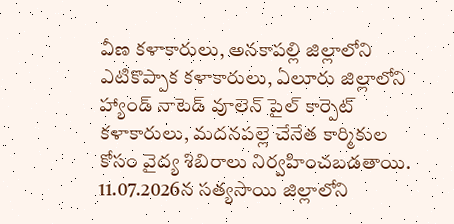వీణ కళాకారులు, అనకాపల్లి జిల్లాలోని ఎటికొప్పాక కళాకారులు, ఏలూరు జిల్లాలోని హ్యాండ్ నాటెడ్ వూలెన్ పైల్ కార్పెట్ కళాకారులు, మదనపల్లె చేనేత కార్మికుల కోసం వైద్య శిబిరాలు నిర్వహించబడతాయి. 11.07.2026న సత్యసాయి జిల్లాలోని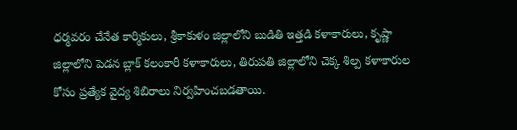ధర్మవరం చేనేత కార్మికులు, శ్రీకాకుళం జిల్లాలోని బుడితి ఇత్తడి కళాకారులు, కృష్ణా జిల్లాలోని పెడన బ్లాక్ కలంకారీ కళాకారులు, తిరుపతి జిల్లాలోని చెక్క శిల్ప కళాకారుల కోసం ప్రత్యేక వైద్య శిబిరాలు నిర్వహించబడతాయి.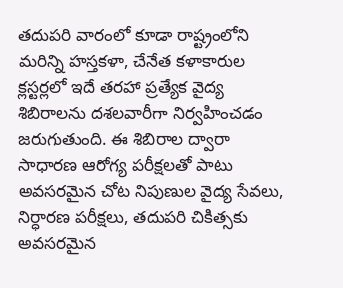తదుపరి వారంలో కూడా రాష్ట్రంలోని మరిన్ని హస్తకళా, చేనేత కళాకారుల క్లస్టర్లలో ఇదే తరహా ప్రత్యేక వైద్య శిబిరాలను దశలవారీగా నిర్వహించడం జరుగుతుంది. ఈ శిబిరాల ద్వారా సాధారణ ఆరోగ్య పరీక్షలతో పాటు అవసరమైన చోట నిపుణుల వైద్య సేవలు, నిర్ధారణ పరీక్షలు, తదుపరి చికిత్సకు అవసరమైన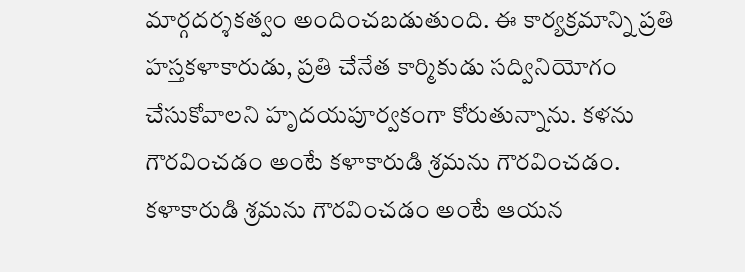మార్గదర్శకత్వం అందించబడుతుంది. ఈ కార్యక్రమాన్ని ప్రతి హస్తకళాకారుడు, ప్రతి చేనేత కార్మికుడు సద్వినియోగం చేసుకోవాలని హృదయపూర్వకంగా కోరుతున్నాను. కళను గౌరవించడం అంటే కళాకారుడి శ్రమను గౌరవించడం. కళాకారుడి శ్రమను గౌరవించడం అంటే ఆయన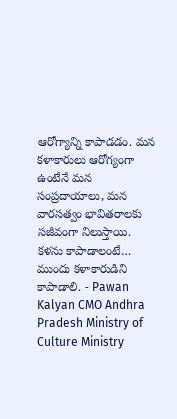ఆరోగ్యాన్ని కాపాడడం. మన కళాకారులు ఆరోగ్యంగా ఉంటేనే మన సంప్రదాయాలు, మన వారసత్వం భావితరాలకు సజీవంగా నిలుస్తాయి. కళను కాపాడాలంటే… ముందు కళాకారుడిని కాపాడాలి. - Pawan Kalyan CMO Andhra Pradesh Ministry of Culture Ministry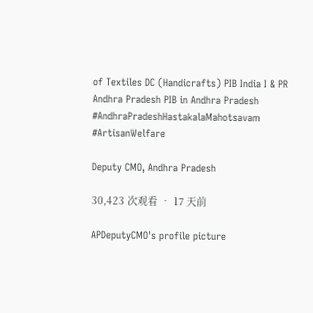of Textiles DC (Handicrafts) PIB India I & PR Andhra Pradesh PIB in Andhra Pradesh #AndhraPradeshHastakalaMahotsavam #ArtisanWelfare

Deputy CMO, Andhra Pradesh

30,423 次观看 • 17 天前

APDeputyCMO's profile picture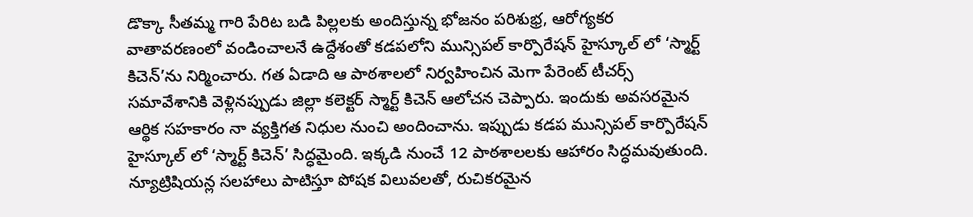డొక్కా సీతమ్మ గారి పేరిట బడి పిల్లలకు అందిస్తున్న భోజనం పరిశుభ్ర, ఆరోగ్యకర వాతావరణంలో వండించాలనే ఉద్దేశంతో కడపలోని మున్సిపల్ కార్పొరేషన్ హైస్కూల్ లో ‘స్మార్ట్ కిచెన్’ను నిర్మించారు. గత ఏడాది ఆ పాఠశాలలో నిర్వహించిన మెగా పేరెంట్ టీచర్స్ సమావేశానికి వెళ్లినప్పుడు జిల్లా కలెక్టర్ స్మార్ట్ కిచెన్ ఆలోచన చెప్పారు. ఇందుకు అవసరమైన ఆర్థిక సహకారం నా వ్యక్తిగత నిధుల నుంచి అందించాను. ఇప్పుడు కడప మున్సిపల్ కార్పొరేషన్ హైస్కూల్ లో ‘స్మార్ట్ కిచెన్’ సిద్ధమైంది. ఇక్కడి నుంచే 12 పాఠశాలలకు ఆహారం సిద్ధమవుతుంది. న్యూట్రిషియన్ల సలహాలు పాటిస్తూ పోషక విలువలతో, రుచికరమైన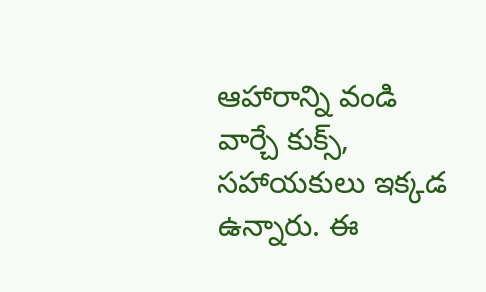ఆహారాన్ని వండి వార్చే కుక్స్, సహాయకులు ఇక్కడ ఉన్నారు. ఈ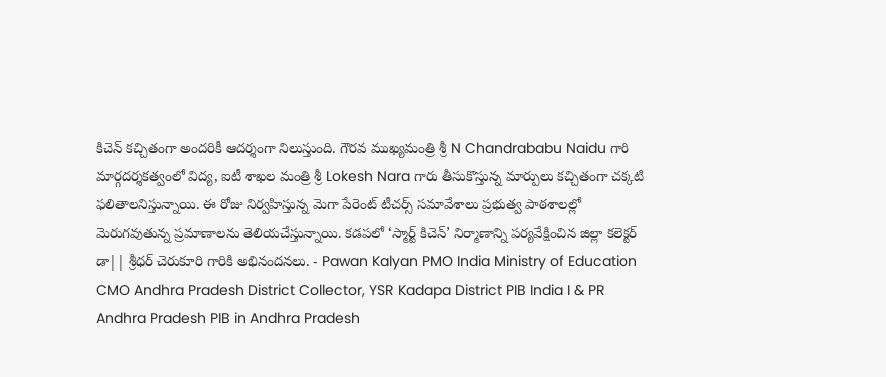కిచెన్ కచ్చితంగా అందరికీ ఆదర్శంగా నిలుస్తుంది. గౌరవ ముఖ్యమంత్రి శ్రీ N Chandrababu Naidu గారి మార్గదర్శకత్వంలో విద్య, ఐటీ శాఖల మంత్రి శ్రీ Lokesh Nara గారు తీసుకొస్తున్న మార్పులు కచ్చితంగా చక్కటి ఫలితాలనిస్తున్నాయి. ఈ రోజు నిర్వహిస్తున్న మెగా పేరెంట్ టీచర్స్ సమావేశాలు ప్రభుత్వ పాఠశాలల్లో మెరుగవుతున్న ప్రమాణాలను తెలియచేస్తున్నాయి. కడపలో ‘స్మార్ట్ కిచెన్’ నిర్మాణాన్ని పర్యవేక్షించిన జిల్లా కలెక్టర్ డా|| శ్రీధర్ చెరుకూరి గారికి అభినందనలు. - Pawan Kalyan PMO India Ministry of Education CMO Andhra Pradesh District Collector, YSR Kadapa District PIB India I & PR Andhra Pradesh PIB in Andhra Pradesh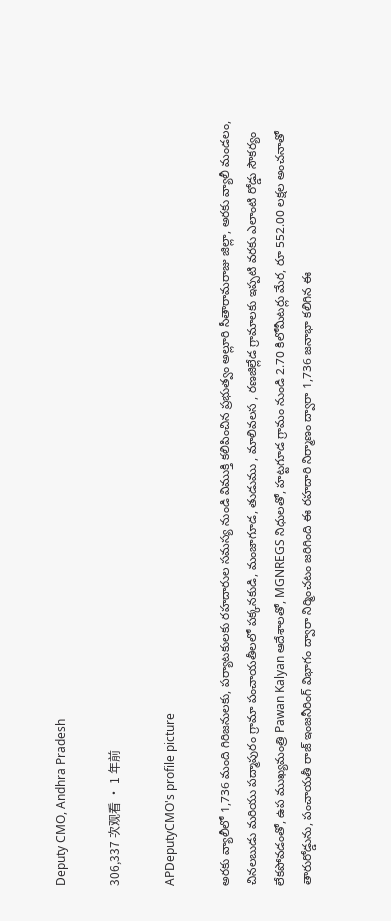Deputy CMO, Andhra Pradesh

306,337 次观看 • 1 年前

APDeputyCMO's profile picture

అరకు వ్యాలీలో 1,736 మంది గిరిజనులకు, పర్యాటకులకు రహదారుల సమస్య నుండి విముక్తి కలిపించిన ప్రభుత్వం అల్లూరి సీతారామరాజు జిల్లా, అరకు వ్యాలీ మండలం, చినలబుడు మరియు పద్మాపురం గ్రామా పంచాయతీలలో పక్కనకుడి, మంజాగూడ, తుడుము , మాలివలస , రణజిల్లేడ గ్రామాలకు ఇప్పటి వరకు ఎలాంటి రోడ్డు సౌకర్యం లేకపోవడంతో, ఉప ముఖ్యమంత్రి Pawan Kalyan ఆదేశాలతో, MGNREGS నిధులతో, హట్టగూడ గ్రామం నుండి 2.70 కిలోమీటర్లు మేర, రూ 552.00 లక్షల అంచనాతో తారురోడ్డును, పంచాయతీ రాజ్ ఇంజనీరింగ్ విభాగం ద్వారా నిర్మించటం జరిగింది ఈ రహదారి నిర్మాణం ద్వారా 1,736 జనాభా కలిగిన ఈ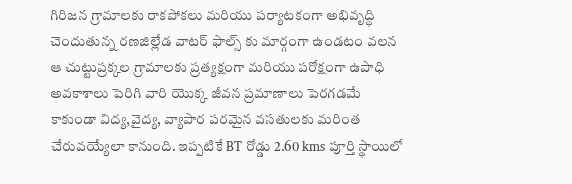గిరిజన గ్రామాలకు రాకపోకలు మరియు పర్యాటకంగా అభివృద్ధి చెందుతున్న రణజిల్లేడ వాటర్ ఫాల్స్ కు మార్గంగా ఉండటం వలన ఆ చుట్టుప్రక్కల గ్రామాలకు ప్రత్యక్షంగా మరియు పరోక్షంగా ఉపాధి అవకాశాలు పెరిగి వారి యొక్క జీవన ప్రమాణాలు పెరగడమే కాకుండా విద్య,వైద్య, వ్యాపార పరమైన వసతులకు మరింత చేరువయ్యేలా కానుంది. ఇప్పటికే BT రోడ్డు 2.60 kms పూర్తి స్థాయిలో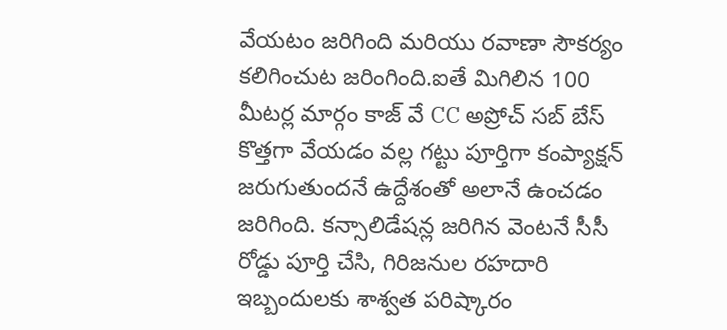వేయటం జరిగింది మరియు రవాణా సౌకర్యం కలిగించుట జరింగింది.ఐతే మిగిలిన 100 మీటర్ల మార్గం కాజ్ వే CC అప్రోచ్ సబ్ బేస్ కొత్తగా వేయడం వల్ల గట్టు పూర్తిగా కంప్యాక్షన్ జరుగుతుందనే ఉద్దేశంతో అలానే ఉంచడం జరిగింది. కన్సాలిడేషన్ల జరిగిన వెంటనే సీసీ రోడ్డు పూర్తి చేసి, గిరిజనుల రహదారి ఇబ్బందులకు శాశ్వత పరిష్కారం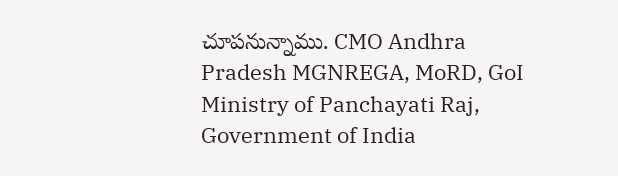చూపనున్నాము. CMO Andhra Pradesh MGNREGA, MoRD, GoI Ministry of Panchayati Raj, Government of India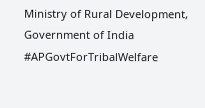Ministry of Rural Development, Government of India #APGovtForTribalWelfare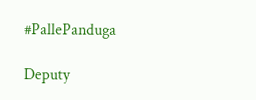#PallePanduga

Deputy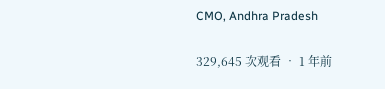CMO, Andhra Pradesh

329,645 次观看 • 1 年前